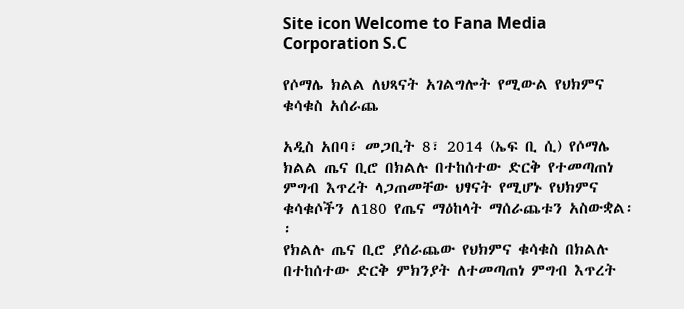Site icon Welcome to Fana Media Corporation S.C

የሶማሌ ክልል ለህጻናት አገልግሎት የሚውል የህክምና ቁሳቁስ አሰራጨ

አዲስ አበባ፣ መጋቢት 8፣ 2014 (ኤፍ ቢ ሲ) የሶማሌ ክልል ጤና ቢሮ በክልሉ በተከሰተው ድርቅ የተመጣጠነ ምግብ እጥረት ላጋጠመቸው ህፃናት የሚሆኑ የህክምና ቁሳቁሶችን ለ180 የጤና ማዕከላት ማሰራጨቱን አስውቋል፡፡
የክልሉ ጤና ቢሮ ያሰራጨው የህክምና ቁሳቁስ በክልሉ በተከሰተው ድርቅ ምክንያት ለተመጣጠነ ምግብ እጥረት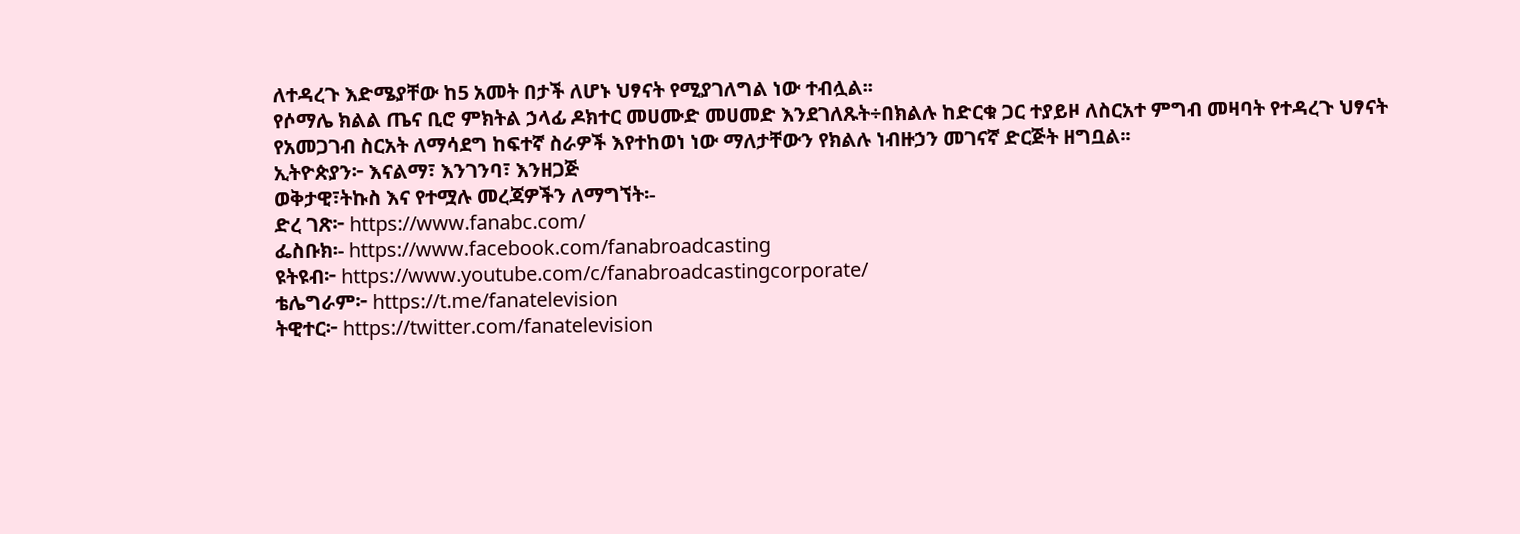ለተዳረጉ እድሜያቸው ከ5 አመት በታች ለሆኑ ህፃናት የሚያገለግል ነው ተብሏል፡፡
የሶማሌ ክልል ጤና ቢሮ ምክትል ኃላፊ ዶክተር መሀሙድ መሀመድ እንደገለጹት÷በክልሉ ከድርቁ ጋር ተያይዞ ለስርአተ ምግብ መዛባት የተዳረጉ ህፃናት የአመጋገብ ስርአት ለማሳደግ ከፍተኛ ስራዎች እየተከወነ ነው ማለታቸውን የክልሉ ነብዙኃን መገናኛ ድርጅት ዘግቧል፡፡
ኢትዮጵያን፦ እናልማ፣ እንገንባ፣ እንዘጋጅ
ወቅታዊ፣ትኩስ እና የተሟሉ መረጃዎችን ለማግኘት፡-
ድረ ገጽ፦ https://www.fanabc.com/
ፌስቡክ፡- https://www.facebook.com/fanabroadcasting
ዩትዩብ፦ https://www.youtube.com/c/fanabroadcastingcorporate/
ቴሌግራም፦ https://t.me/fanatelevision
ትዊተር፦ https://twitter.com/fanatelevision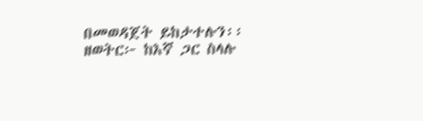በመወዳጀት ይከታተሉን፡፡
ዘወትር፦ ከእኛ ጋር ስላሉ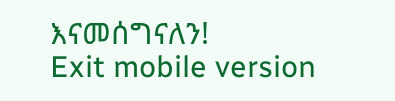እናመሰግናለን!
Exit mobile version